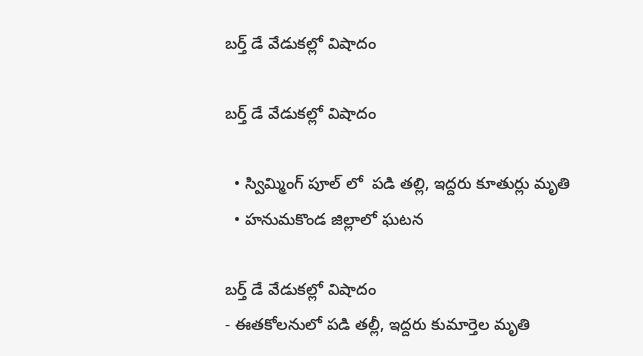బర్త్ డే వేడుకల్లో విషాదం

బర్త్ డే వేడుకల్లో విషాదం

  • స్విమ్మింగ్ పూల్ లో  పడి తల్లి, ఇద్దరు కూతుర్లు మృతి
  • హనుమకొండ జిల్లాలో ఘటన

బర్త్ డే వేడుకల్లో విషాదం
- ఈతకోలనులో పడి తల్లీ, ఇద్దరు కుమార్తెల మృతి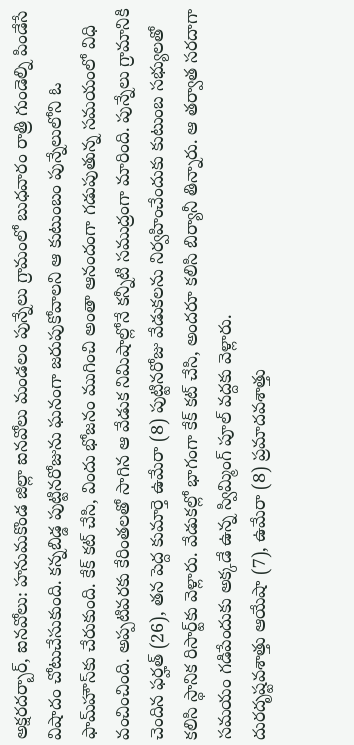అక్షరదర్బార్, ఐనవోలు: హనుమకొండ జిల్లా ఐనవోలు మండలం పున్నేలు గ్రామంలో బుధవారం రాత్రి గుండెల్ని పిండేసే విషాదం చోటుచేసుకుంది. కన్నబిడ్డ పుట్టినరోజును ఘనంగా జరుపుకోవాలని ఆ కుటుంబం పున్నేలులోని ఓ ఫామ్‌హౌస్‌కు చేరుకుంది. కేక్ కట్ చేసి, విందు భోజనం ముగించి అంతా ఆనందంగా గడుపుతున్న సమయంలో విధి వంచించింది. అప్పటివరకు కేరింతలతో సాగిన ఆ వేడుక నిమిషాల్లోనే కన్నీటి సముద్రంగా మారింది. పున్నేలు గ్రామానికి చెందిన ఫర్హత్ (26), తన పెద్ద కుమార్తె ఉమేరా (8) పుట్టినరోజు వేడుకలను నిర్వహించేందుకు కుటుంబ సభ్యులతో కలిసి స్థానిక రిసార్ట్‌కు వెళ్లారు. వేడుకల్లో భాగంగా కేక్ కట్ చేసి, అందరూ కలిసి బిర్యానీ తిన్నారు. ఆ తర్వాత సరదాగా సమయం గడిపేందుకు అక్కడే ఉన్న స్విమ్మింగ్ పూల్ వద్దకు వెళ్లారు.
దురదృష్టవశాత్తు ఆయేషా (7), ఉమేరా (8) ప్రమాదవశాత్తు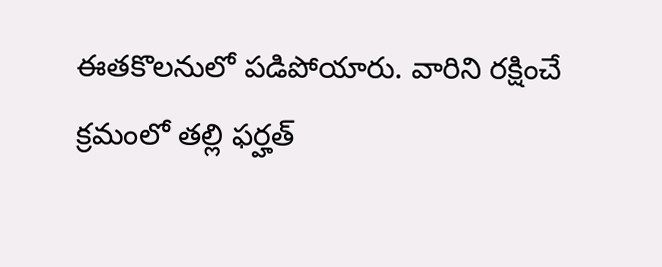ఈతకొలనులో పడిపోయారు. వారిని రక్షించే క్రమంలో తల్లి ఫర్హత్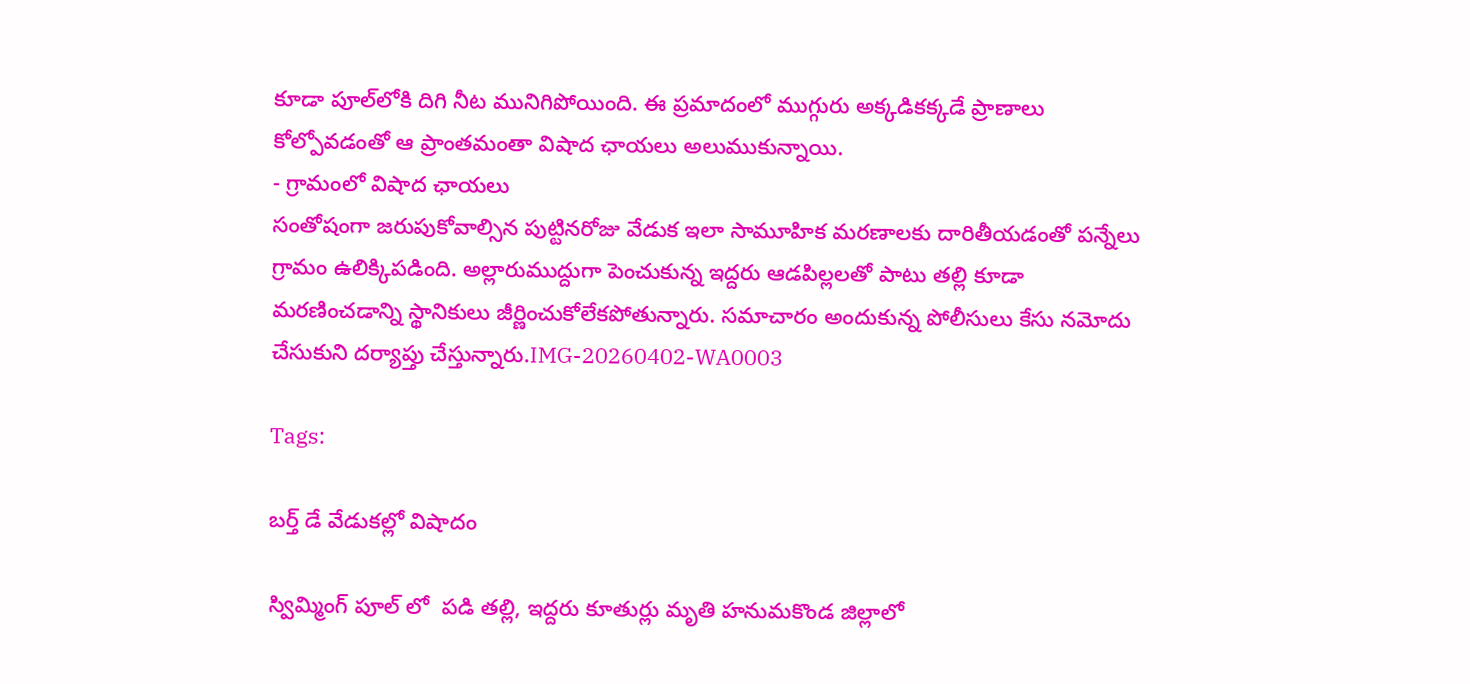కూడా పూల్‌లోకి దిగి నీట మునిగిపోయింది. ఈ ప్రమాదంలో ముగ్గురు అక్కడికక్కడే ప్రాణాలు కోల్పోవడంతో ఆ ప్రాంతమంతా విషాద ఛాయలు అలుముకున్నాయి.
- గ్రామంలో విషాద ఛాయలు
సంతోషంగా జరుపుకోవాల్సిన పుట్టినరోజు వేడుక ఇలా సామూహిక మరణాలకు దారితీయడంతో పన్నేలు గ్రామం ఉలిక్కిపడింది. అల్లారుముద్దుగా పెంచుకున్న ఇద్దరు ఆడపిల్లలతో పాటు తల్లి కూడా మరణించడాన్ని స్థానికులు జీర్ణించుకోలేకపోతున్నారు. సమాచారం అందుకున్న పోలీసులు కేసు నమోదు చేసుకుని దర్యాప్తు చేస్తున్నారు.IMG-20260402-WA0003

Tags:

బర్త్ డే వేడుకల్లో విషాదం

స్విమ్మింగ్ పూల్ లో  పడి తల్లి, ఇద్దరు కూతుర్లు మృతి హనుమకొండ జిల్లాలో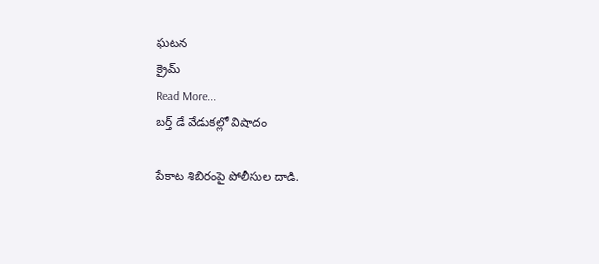ఘటన
క్రైమ్
Read More...
బర్త్ డే వేడుకల్లో విషాదం

పేకాట శిబిరంపై పోలీసుల దాడి.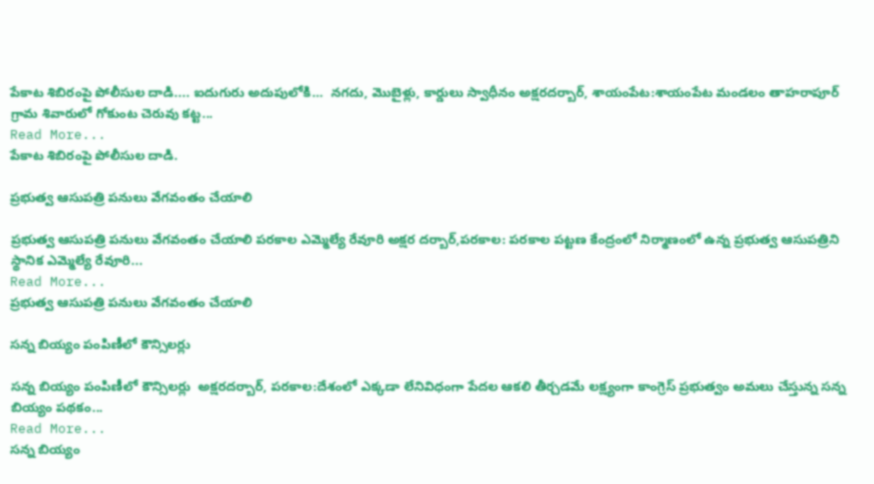పేకాట శిబిరంపై పోలీసుల దాడి.... ఐదుగురు అదుపులోకి…  నగదు, మొబైళ్లు, కార్డులు స్వాధీనం అక్షరదర్బార్, శాయంపేట:శాయంపేట మండలం తాహరాపూర్ గ్రామ శివారులో గోకుంట చెరువు కట్ట...
Read More...
పేకాట శిబిరంపై పోలీసుల దాడి.

ప్రభుత్వ ఆసుపత్రి పనులు వేగవంతం చేయాలి

ప్రభుత్వ ఆసుపత్రి పనులు వేగవంతం చేయాలి పరకాల ఎమ్మెల్యే రేవూరి అక్షర దర్బార్,పరకాల: పరకాల పట్టణ కేంద్రంలో నిర్మాణంలో ఉన్న ప్రభుత్వ ఆసుపత్రిని స్థానిక ఎమ్మెల్యే రేవూరి...
Read More...
ప్రభుత్వ ఆసుపత్రి పనులు వేగవంతం చేయాలి

సన్న బియ్యం పంపిణీలో కౌన్సిలర్లు

సన్న బియ్యం పంపిణీలో కౌన్సిలర్లు  అక్షరదర్బార్, పరకాల:దేశంలో ఎక్కడా లేనివిధంగా పేదల ఆకలి తీర్చడమే లక్ష్యంగా కాంగ్రెస్ ప్రభుత్వం అమలు చేస్తున్న సన్న బియ్యం పథకం...
Read More...
సన్న బియ్యం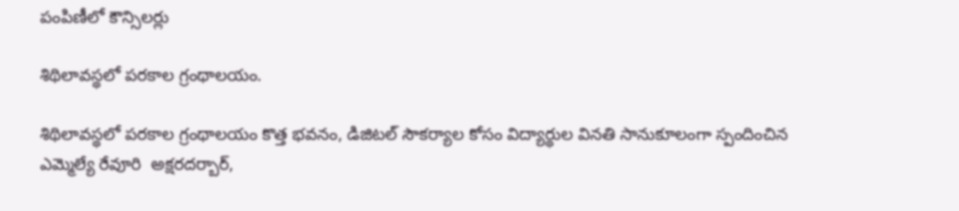పంపిణీలో కౌన్సిలర్లు

శిథిలావస్థలో పరకాల గ్రంథాలయం.

శిథిలావస్థలో పరకాల గ్రంథాలయం కొత్త భవనం, డిజిటల్ సౌకర్యాల కోసం విద్యార్థుల వినతి సానుకూలంగా స్పందించిన ఎమ్మెల్యే రేవూరి  అక్షరదర్బార్,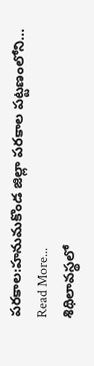పరకాల:హనుమకొండ జిల్లా పరకాల పట్టణంలోని...
Read More...
శిథిలావస్థలో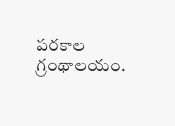పరకాల గ్రంథాలయం.